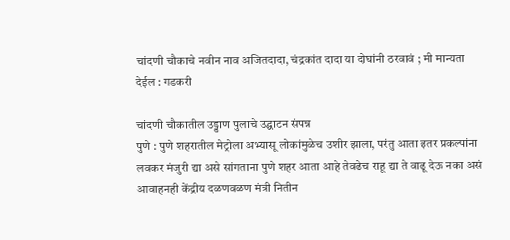चांदणी चौकाचे नवीन नाव अजितदादा, चंद्रकांत दादा या दोघांनी ठरवावं ; मी मान्यता देईल : गडकरी

चांदणी चौकातील उड्डाण पुलाचे उद्घाटन संपन्न
पुणे : पुणे शहरातील मेट्रोला अभ्यासू लोकांमुळेच उशीर झाला, परंतु आता इतर प्रकल्पांना लवकर मंजुरी द्या असे सांगताना पुणे शहर आता आहे तेवढेच राहू द्या ते वाढू देऊ नका असं आवाहनही केंद्रीय दळणवळण मंत्री नितीन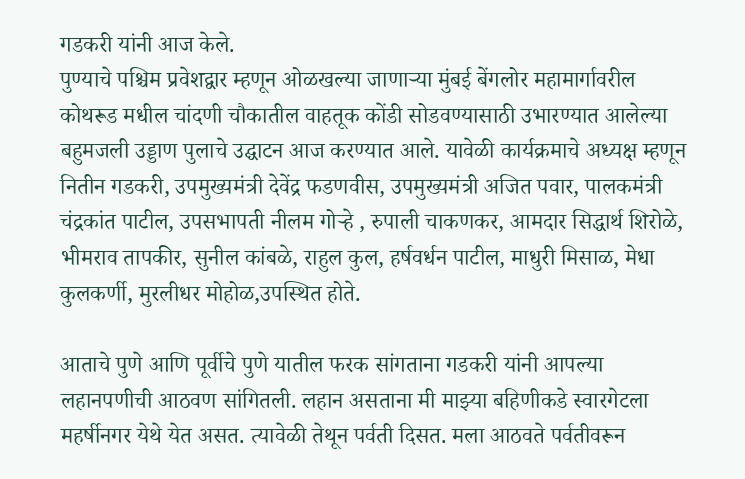गडकरी यांनी आज केले.
पुण्याचे पश्चिम प्रवेशद्वार म्हणून ओळखल्या जाणाऱ्या मुंबई बेंगलोर महामार्गावरील कोथरूड मधील चांदणी चौकातील वाहतूक कोंडी सोडवण्यासाठी उभारण्यात आलेल्या बहुमजली उड्डाण पुलाचे उद्घाटन आज करण्यात आले. यावेळी कार्यक्रमाचे अध्यक्ष म्हणून नितीन गडकरी, उपमुख्यमंत्री देवेंद्र फडणवीस, उपमुख्यमंत्री अजित पवार, पालकमंत्री चंद्रकांत पाटील, उपसभापती नीलम गोऱ्हे , रुपाली चाकणकर, आमदार सिद्धार्थ शिरोळे, भीमराव तापकीर, सुनील कांबळे, राहुल कुल, हर्षवर्धन पाटील, माधुरी मिसाळ, मेधा कुलकर्णी, मुरलीधर मोहोळ,उपस्थित होते.

आताचे पुणे आणि पूर्वीचे पुणे यातील फरक सांगताना गडकरी यांनी आपल्या लहानपणीची आठवण सांगितली. लहान असताना मी माझ्या बहिणीकडे स्वारगेटला महर्षीनगर येथे येत असत. त्यावेळी तेथून पर्वती दिसत. मला आठवते पर्वतीवरून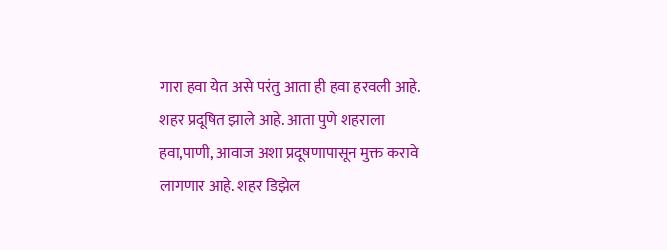गारा हवा येत असे परंतु आता ही हवा हरवली आहे. शहर प्रदूषित झाले आहे. आता पुणे शहराला हवा,पाणी, आवाज अशा प्रदूषणापासून मुक्त करावे लागणार आहे. शहर डिझेल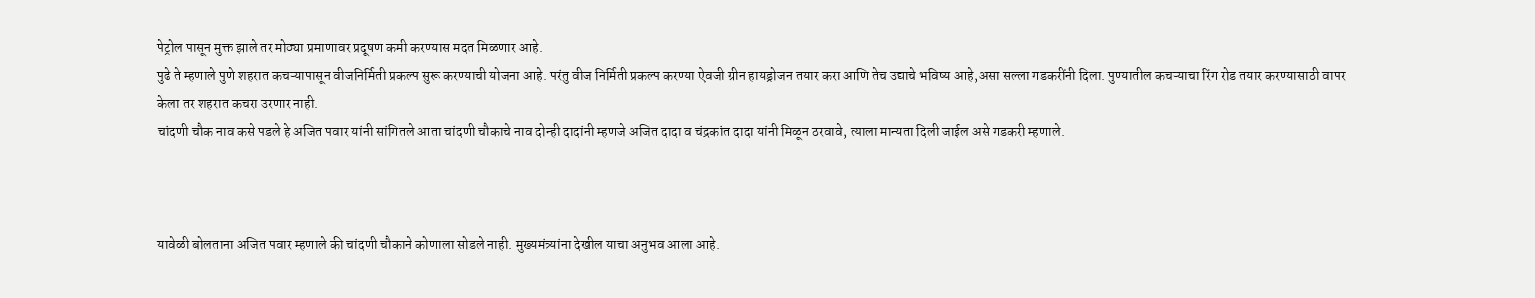पेट्रोल पासून मुक्त झाले तर मोठ्या प्रमाणावर प्रदूषण कमी करण्यास मदत मिळणार आहे.
पुढे ते म्हणाले पुणे शहरात कचऱ्यापासून वीजनिर्मिती प्रकल्प सुरू करण्याची योजना आहे. परंतु वीज निर्मिती प्रकल्प करण्या ऐवजी ग्रीन हायड्रोजन तयार करा आणि तेच उद्याचे भविष्य आहे,असा सल्ला गडकरींनी दिला. पुण्यातील कचऱ्याचा रिंग रोड तयार करण्यासाठी वापर केला तर शहरात कचरा उरणार नाही.
चांदणी चौक नाव कसे पडले हे अजित पवार यांनी सांगितले आता चांदणी चौकाचे नाव दोन्ही दादांनी म्हणजे अजित दादा व चंद्रकांत दादा यांनी मिळून ठरवावे, त्याला मान्यता दिली जाईल असे गडकरी म्हणाले.



यावेळी बोलताना अजित पवार म्हणाले की चांदणी चौकाने कोणाला सोडले नाही. मुख्यमंत्र्यांना देखील याचा अनुभव आला आहे.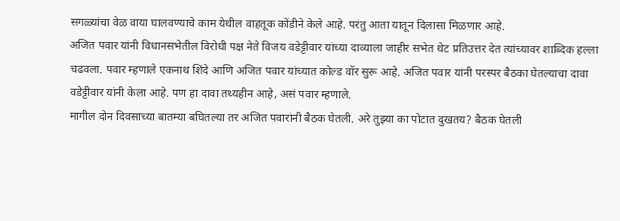सगळ्यांचा वेळ वाया घालवण्याचे काम येथील वाहतूक कोंडीने केले आहे. परंतु आता यातून दिलासा मिळणार आहे.
अजित पवार यांनी विधानसभेतील विरोधी पक्ष नेते विजय वडेट्टीवार यांच्या दाव्याला जाहीर सभेत थेट प्रतिउत्तर देत त्यांच्यावर शाब्दिक हल्ला चढवला. पवार म्हणाले एकनाथ शिंदे आणि अजित पवार यांच्यात कोल्ड वॉर सुरू आहे. अजित पवार यांनी परस्पर बैठका घेतल्याचा दावा वडेट्टीवार यांनी केला आहे. पण हा दावा तथ्यहीन आहे, असं पवार म्हणाले.
मागील दोन दिवसाच्या बातम्या बघितल्या तर अजित पवारांनी बैठक घेतली. अरे तुझ्या का पोटात दुखतय? बैठक घेतली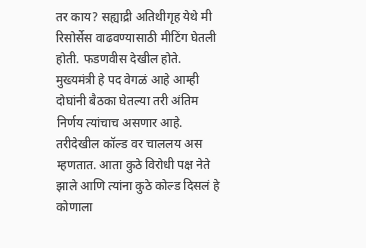तर काय? सह्याद्री अतिथीगृह येथे मी रिसोर्सेस वाढवण्यासाठी मीटिंग घेतली होती. फडणवीस देखील होते. मुख्यमंत्री हे पद वेगळं आहे आम्ही दोघांनी बैठका घेतल्या तरी अंतिम निर्णय त्यांचाच असणार आहे. तरीदेखील कॉल्ड वर चाललय अस म्हणतात. आता कुठे विरोधी पक्ष नेते झाले आणि त्यांना कुठे कोल्ड दिसलं हे कोणाला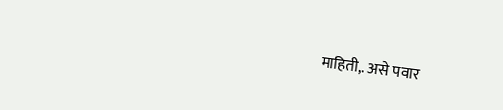माहिती,. असे पवार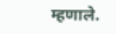म्हणाले.